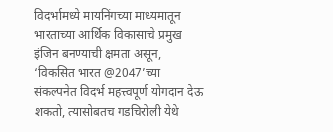विदर्भामध्ये मायनिंगच्या माध्यमातून भारताच्या आर्थिक विकासाचे प्रमुख इंजिन बनण्याची क्षमता असून, ‘विकसित भारत @2047’च्या संकल्पनेत विदर्भ महत्त्वपूर्ण योगदान देऊ शकतो, त्यासोबतच गडचिरोली येथे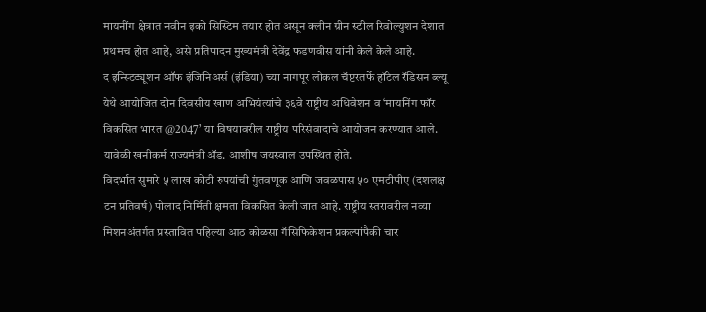मायनींग क्षेत्रात नवीन इको सिस्टिम तयार होत असून क्लीन ग्रीन स्टील रिवोल्युशन देशात प्रथमच होत आहे, असे प्रतिपादन मुख्यमंत्री देवेंद्र फडणवीस यांनी केले केले आहे.
द इन्स्टिट्यूशन ऑफ इंजिनिअर्स (इंडिया) च्या नागपूर लोकल चॅप्टरतर्फे हॉटेल रॅडिसन ब्ल्यू येथे आयोजित दोन दिवसीय खाण अभियंत्यांचे ३६वे राष्ट्रीय अधिवेशन व ‘मायनिंग फॉर विकसित भारत @2047’ या विषयावरील राष्ट्रीय परिसंवादाचे आयोजन करण्यात आले. यावेळी खनीकर्म राज्यमंत्री ॲड. आशीष जयस्वाल उपस्थित होते.
विदर्भात सुमारे ५ लाख कोटी रुपयांची गुंतवणूक आणि जवळपास ५० एमटीपीए (दशलक्ष टन प्रतिवर्ष) पोलाद निर्मिती क्षमता विकसित केली जात आहे. राष्ट्रीय स्तरावरील नव्या मिशनअंतर्गत प्रस्तावित पहिल्या आठ कोळसा गॅसिफिकेशन प्रकल्पांपैकी चार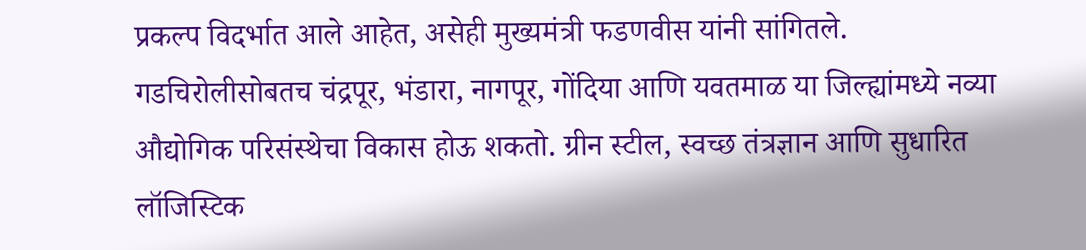प्रकल्प विदर्भात आले आहेत, असेही मुख्यमंत्री फडणवीस यांनी सांगितले.
गडचिरोलीसोबतच चंद्रपूर, भंडारा, नागपूर, गोंदिया आणि यवतमाळ या जिल्ह्यांमध्ये नव्या औद्योगिक परिसंस्थेचा विकास होऊ शकतो. ग्रीन स्टील, स्वच्छ तंत्रज्ञान आणि सुधारित लॉजिस्टिक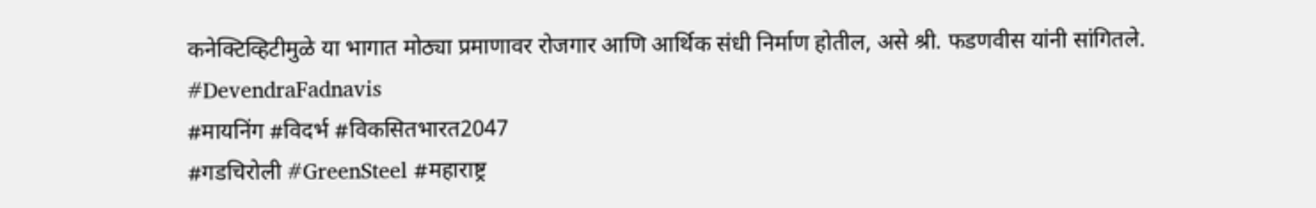कनेक्टिव्हिटीमुळे या भागात मोठ्या प्रमाणावर रोजगार आणि आर्थिक संधी निर्माण होतील, असे श्री. फडणवीस यांनी सांगितले.
#DevendraFadnavis
#मायनिंग #विदर्भ #विकसितभारत2047
#गडचिरोली #GreenSteel #महाराष्ट्र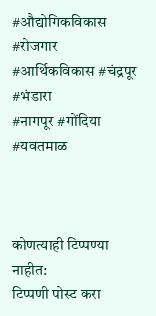#औद्योगिकविकास #रोजगार
#आर्थिकविकास #चंद्रपूर #भंडारा
#नागपूर #गोंदिया #यवतमाळ



कोणत्याही टिप्पण्या नाहीत:
टिप्पणी पोस्ट करा